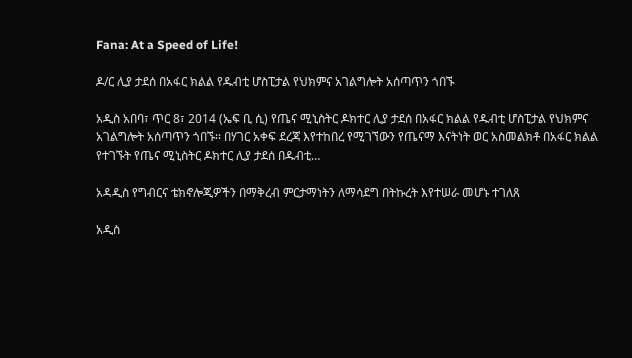Fana: At a Speed of Life!

ዶ/ር ሊያ ታደሰ በአፋር ክልል የዱብቲ ሆስፒታል የህክምና አገልግሎት አሰጣጥን ጎበኙ

አዲስ አበባ፣ ጥር 8፣ 2014 (ኤፍ ቢ ሲ) የጤና ሚኒስትር ዶክተር ሊያ ታደሰ በአፋር ክልል የዱብቲ ሆስፒታል የህክምና አገልግሎት አሰጣጥን ጎበኙ፡፡ በሃገር አቀፍ ደረጃ እየተከበረ የሚገኘውን የጤናማ እናትነት ወር አስመልክቶ በአፋር ክልል የተገኙት የጤና ሚኒስትር ዶክተር ሊያ ታደሰ በዱብቲ…

አዳዲስ የግብርና ቴክኖሎጂዎችን በማቅረብ ምርታማነትን ለማሳደግ በትኩረት እየተሠራ መሆኑ ተገለጸ

አዲስ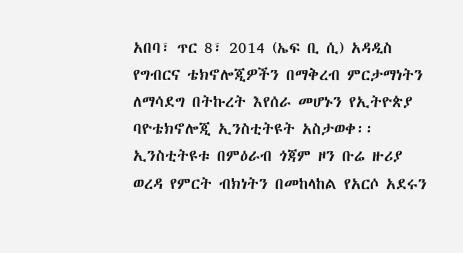አበባ፣ ጥር 8፣ 2014 (ኤፍ ቢ ሲ) አዳዲስ የግብርና ቴክኖሎጂዎችን በማቅረብ ምርታማነትን ለማሳደግ በትኩረት እየሰራ መሆኑን የኢትዮጵያ ባዮቴክኖሎጂ ኢንስቲትዩት አስታወቀ፡፡ ኢንስቲትዩቱ በምዕራብ ጎጃም ዞን ቡሬ ዙሪያ ወረዳ የምርት ብክነትን በመከላከል የአርሶ አደሩን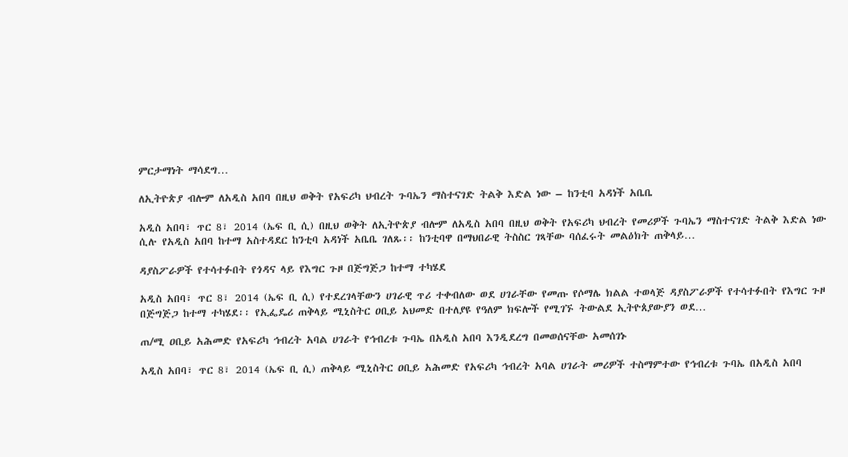ምርታማነት ማሳደግ…

ለኢትዮጵያ ብሎም ለአዲስ አበባ በዚህ ወቅት የአፍሪካ ህብረት ጉባኤን ማስተናገድ ትልቅ እድል ነው – ከንቲባ አዳነች አቤቤ

አዲስ አበባ፣ ጥር 8፣ 2014 (ኤፍ ቢ ሲ) በዚህ ወቅት ለኢትዮጵያ ብሎም ለአዲስ አበባ በዚህ ወቅት የአፍሪካ ህብረት የመሪዎች ጉባኤን ማስተናገድ ትልቅ እድል ነው ሲሉ የአዲስ አበባ ከተማ አስተዳደር ከንቲባ አዳነች አቤቤ ገለጹ፡፡ ከንቲባዋ በማህበራዊ ትስስር ገጻቸው ባሰፈሩት መልዕክት ጠቅላይ…

ዳያስፖራዎች የተሳተፉበት የጎዳና ላይ የእግር ጉዞ በጅግጅጋ ከተማ ተካሄደ

አዲስ አበባ፣ ጥር 8፣ 2014 (ኤፍ ቢ ሲ) የተደረገላቸውን ሀገራዊ ጥሪ ተቀብለው ወደ ሀገራቸው የመጡ የሶማሌ ክልል ተወላጅ ዳያስፖራዎች የተሳተፉበት የእግር ጉዞ በጅግጅጋ ከተማ ተካሄደ፡፡ የኢፌዴሪ ጠቅላይ ሚኒስትር ዐቢይ አህመድ በተለያዩ የዓለም ክፍሎች የሚገኙ ትውልደ ኢትዮጰያውያን ወደ…

ጠ/ሚ ዐቢይ አሕመድ የአፍሪካ ኅብረት አባል ሀገራት የኅብረቱ ጉባኤ በአዲስ አበባ እንዲደረግ በመወሰናቸው አመሰገኑ

አዲስ አበባ፣ ጥር 8፣ 2014 (ኤፍ ቢ ሲ) ጠቅላይ ሚኒስትር ዐቢይ አሕመድ የአፍሪካ ኅብረት አባል ሀገራት መሪዎች ተስማምተው የኅብረቱ ጉባኤ በአዲስ አበባ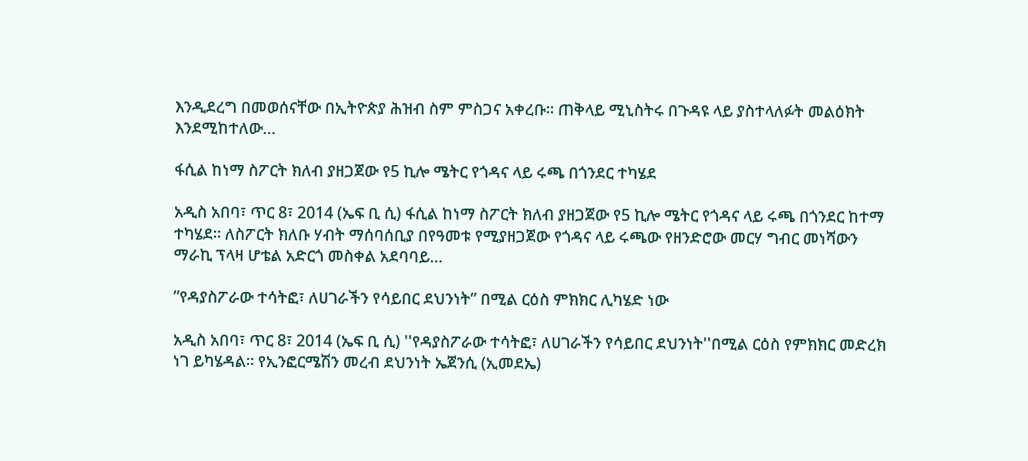እንዲደረግ በመወሰናቸው በኢትዮጵያ ሕዝብ ስም ምስጋና አቀረቡ፡፡ ጠቅላይ ሚኒስትሩ በጉዳዩ ላይ ያስተላለፉት መልዕክት እንደሚከተለው…

ፋሲል ከነማ ስፖርት ክለብ ያዘጋጀው የ5 ኪሎ ሜትር የጎዳና ላይ ሩጫ በጎንደር ተካሄደ

አዲስ አበባ፣ ጥር 8፣ 2014 (ኤፍ ቢ ሲ) ፋሲል ከነማ ስፖርት ክለብ ያዘጋጀው የ5 ኪሎ ሜትር የጎዳና ላይ ሩጫ በጎንደር ከተማ ተካሄደ። ለስፖርት ክለቡ ሃብት ማሰባሰቢያ በየዓመቱ የሚያዘጋጀው የጎዳና ላይ ሩጫው የዘንድሮው መርሃ ግብር መነሻውን ማራኪ ፕላዛ ሆቴል አድርጎ መስቀል አደባባይ…

”የዳያስፖራው ተሳትፎ፣ ለሀገራችን የሳይበር ደህንነት” በሚል ርዕስ ምክክር ሊካሄድ ነው

አዲስ አበባ፣ ጥር 8፣ 2014 (ኤፍ ቢ ሲ) ''የዳያስፖራው ተሳትፎ፣ ለሀገራችን የሳይበር ደህንነት''በሚል ርዕስ የምክክር መድረክ ነገ ይካሄዳል፡፡ የኢንፎርሜሽን መረብ ደህንነት ኤጀንሲ (ኢመደኤ)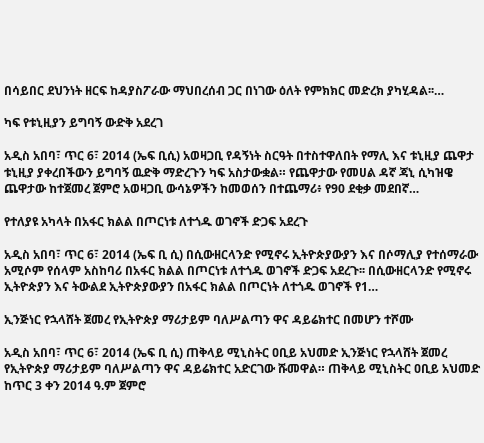በሳይበር ደህንነት ዘርፍ ከዳያስፖራው ማህበረሰብ ጋር በነገው ዕለት የምክክር መድረክ ያካሂዳል፡፡…

ካፍ የቱኒዚያን ይግባኝ ውድቅ አደረገ

አዲስ አበባ፣ ጥር 6፣ 2014 (ኤፍ ቢሲ) አወዛጋቢ የዳኝነት ስርዓት በተስተዋለበት የማሊ እና ቱኒዚያ ጨዋታ ቱኒዚያ ያቀረበችውን ይግባኝ ዉድቅ ማድረጉን ካፍ አስታውቋል። የጨዋታው የመሀል ዳኛ ጃኒ ሲካዝዌ ጨዋታው ከተጀመረ ጀምሮ አወዛጋቢ ውሳኔዎችን ከመወሰን በተጨማሪ፥ የ90 ደቂቃ መደበኛ…

የተለያዩ አካላት በአፋር ክልል በጦርነቱ ለተጎዱ ወገኖች ድጋፍ አደረጉ

አዲስ አበባ፣ ጥር 6፣ 2014 (ኤፍ ቢ ሲ) በሲውዘርላንድ የሚኖሩ ኢትዮጵያውያን እና በሶማሊያ የተሰማራው አሚሶም የሰላም አስከባሪ በአፋር ክልል በጦርነቱ ለተጎዱ ወገኖች ድጋፍ አደረጉ፡፡ በሲውዘርላንድ የሚኖሩ ኢትዮጵያን እና ትውልደ ኢትዮጵያውያን በአፋር ክልል በጦርነት ለተጎዱ ወገኖች የ1…

ኢንጅነር የኋላሸት ጀመረ የኢትዮጵያ ማሪታይም ባለሥልጣን ዋና ዳይሬክተር በመሆን ተሾሙ

አዲስ አበባ፣ ጥር 6፣ 2014 (ኤፍ ቢ ሲ) ጠቅላይ ሚኒስትር ዐቢይ አህመድ ኢንጅነር የኋላሸት ጀመረ የኢትዮጵያ ማሪታይም ባለሥልጣን ዋና ዳይሬክተር አድርገው ሹመዋል። ጠቅላይ ሚኒስትር ዐቢይ አህመድ ከጥር 3 ቀን 2014 ዓ.ም ጀምሮ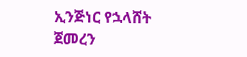ኢንጅነር የኋላሸት ጀመረን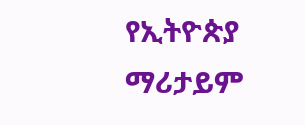የኢትዮጵያ ማሪታይም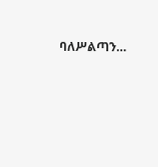ባለሥልጣን…